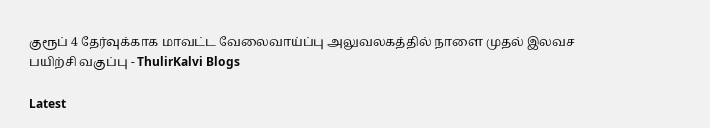குரூப் 4 தேர்வுக்காக மாவட்ட வேலைவாய்ப்பு அலுவலகத்தில் நாளை முதல் இலவச பயிற்சி வகுப்பு - ThulirKalvi Blogs

Latest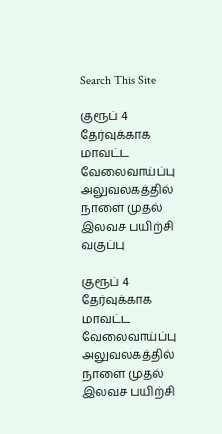Search This Site

குரூப் 4 தேர்வுக்காக மாவட்ட வேலைவாய்ப்பு அலுவலகத்தில் நாளை முதல் இலவச பயிற்சி வகுப்பு

குரூப் 4 தேர்வுக்காக மாவட்ட வேலைவாய்ப்பு அலுவலகத்தில் நாளை முதல் இலவச பயிற்சி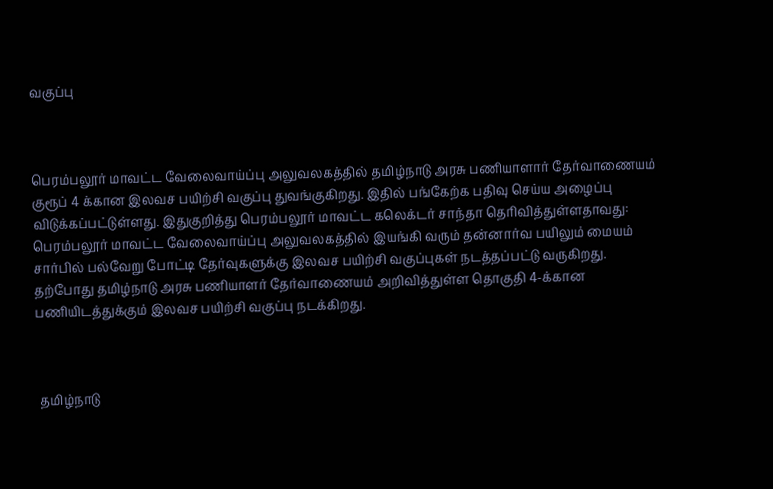வகுப்பு



பெரம்பலூர் மாவட்ட வேலைவாய்ப்பு அலுவலகத்தில் தமிழ்நாடு அரசு பணியாளார் தேர்வாணையம் குரூப் 4 க்கான இலவச பயிற்சி வகுப்பு துவங்குகிறது. இதில் பங்கேற்க பதிவு செய்ய அழைப்பு விடுக்கப்பட்டுள்ளது. இதுகுறித்து பெரம்பலூர் மாவட்ட கலெக்டர் சாந்தா தெரிவித்துள்ளதாவது: பெரம்பலூர் மாவட்ட வேலைவாய்ப்பு அலுவலகத்தில் இயங்கி வரும் தன்னார்வ பயிலும் மையம் சார்பில் பல்வேறு போட்டி தேர்வுகளுக்கு இலவச பயிற்சி வகுப்புகள் நடத்தப்பட்டு வருகிறது. தற்போது தமிழ்நாடு அரசு பணியாளர் தேர்வாணையம் அறிவித்துள்ள தொகுதி 4-க்கான பணியிடத்துக்கும் இலவச பயிற்சி வகுப்பு நடக்கிறது.



 தமிழ்நாடு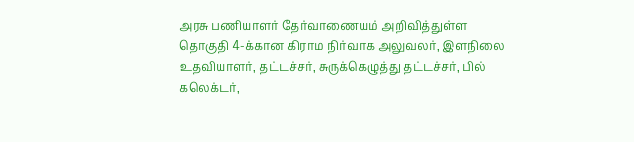அரசு பணியாளர் தேர்வாணையம் அறிவித்துள்ள தொகுதி 4-க்கான கிராம நிர்வாக அலுவலர், இளநிலை உதவியாளர், தட்டச்சர், சுருக்கெழுத்து தட்டச்சர், பில் கலெக்டர்,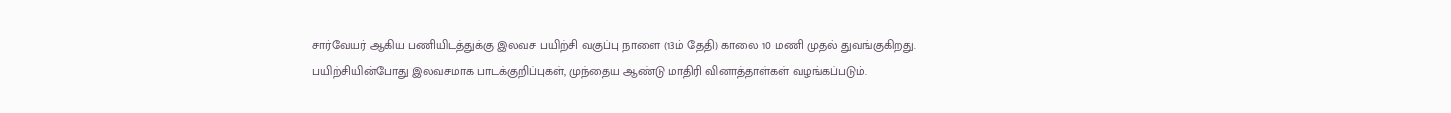சார்வேயர் ஆகிய பணியிடத்துக்கு இலவச பயிற்சி வகுப்பு நாளை (13ம் தேதி) காலை 10 மணி முதல் துவங்குகிறது. பயிற்சியின்போது இலவசமாக பாடக்குறிப்புகள், முந்தைய ஆண்டு மாதிரி வினாத்தாள்கள் வழங்கப்படும்.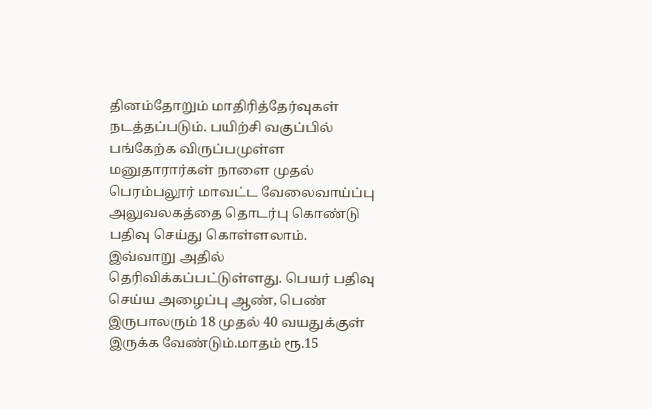தினம்தோறும் மாதிரித்தேர்வுகள் நடத்தப்படும். பயிற்சி வகுப்பில் பங்கேற்க விருப்பமுள்ள மனுதாரார்கள் நாளை முதல் பெரம்பலூர் மாவட்ட வேலைவாய்ப்பு அலுவலகத்தை தொடர்பு கொண்டு பதிவு செய்து கொள்ளலாம். இவ்வாறு அதில் தெரிவிக்கப்பட்டுள்ளது. பெயர் பதிவு செய்ய அழைப்பு ஆண், பெண் இருபாலரும் 18 முதல் 40 வயதுக்குள் இருக்க வேண்டும்.மாதம் ரூ.15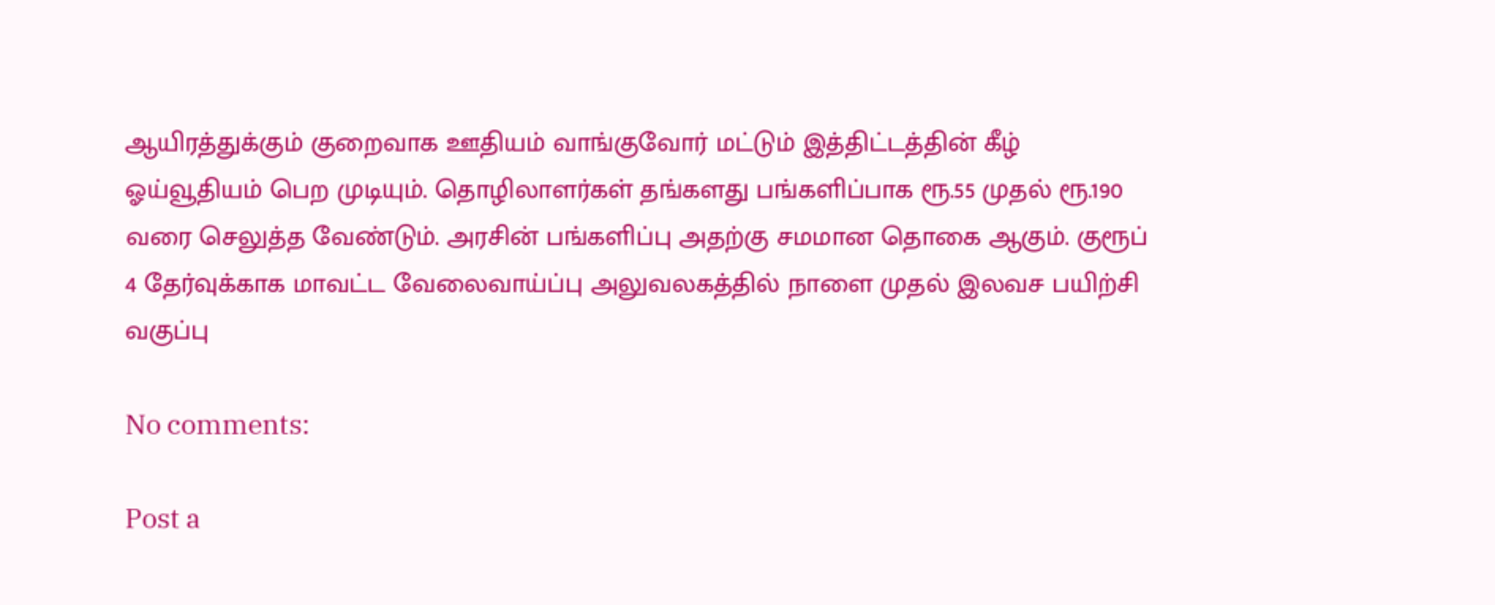ஆயிரத்துக்கும் குறைவாக ஊதியம் வாங்குவோர் மட்டும் இத்திட்டத்தின் கீழ் ஓய்வூதியம் பெற முடியும். தொழிலாளர்கள் தங்களது பங்களிப்பாக ரூ.55 முதல் ரூ.190 வரை செலுத்த வேண்டும். அரசின் பங்களிப்பு அதற்கு சமமான தொகை ஆகும். குரூப் 4 தேர்வுக்காக மாவட்ட வேலைவாய்ப்பு அலுவலகத்தில் நாளை முதல் இலவச பயிற்சி வகுப்பு

No comments:

Post a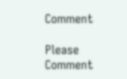Comment

Please Comment